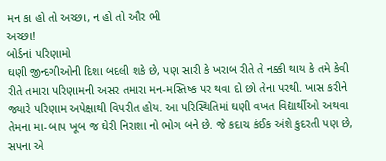મન કા હો તો અચ્છા, ન હો તો ઔર ભી
અચ્છા!
બોર્ડનાં પરિણામો
ઘણી જીન્દગીઓની દિશા બદલી શકે છે, પણ સારી કે ખરાબ રીતે તે નક્કી થાય કે તમે કેવી
રીતે તમારા પરિણામની અસર તમારા મન-મસ્તિષ્ક પર થવા દો છો તેના પરથી. ખાસ કરીને
જ્યારે પરિણામ અપેક્ષાથી વિપરીત હોય. આ પરિસ્થિતિમાં ઘણી વખત વિદ્યાર્થીઓ અથવા
તેમના મા-બાપ ખૂબ જ ઘેરી નિરાશા નો ભોગ બને છે. જે કદાચ કંઈક અંશે કુદરતી પણ છે, સપના એ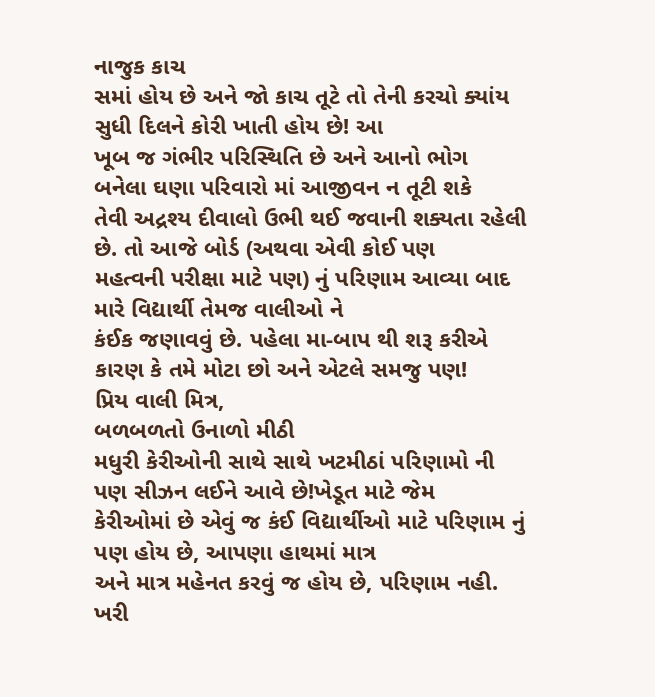નાજુક કાચ
સમાં હોય છે અને જો કાચ તૂટે તો તેની કરચો ક્યાંય સુધી દિલને કોરી ખાતી હોય છે! આ
ખૂબ જ ગંભીર પરિસ્થિતિ છે અને આનો ભોગ બનેલા ઘણા પરિવારો માં આજીવન ન તૂટી શકે
તેવી અદ્રશ્ય દીવાલો ઉભી થઈ જવાની શક્યતા રહેલી છે. તો આજે બોર્ડ (અથવા એવી કોઈ પણ
મહત્વની પરીક્ષા માટે પણ) નું પરિણામ આવ્યા બાદ મારે વિદ્યાર્થી તેમજ વાલીઓ ને
કંઈક જણાવવું છે. પહેલા મા-બાપ થી શરૂ કરીએ કારણ કે તમે મોટા છો અને એટલે સમજુ પણ!
પ્રિય વાલી મિત્ર,
બળબળતો ઉનાળો મીઠી
મધુરી કેરીઓની સાથે સાથે ખટમીઠાં પરિણામો ની પણ સીઝન લઈને આવે છે!ખેડૂત માટે જેમ
કેરીઓમાં છે એવું જ કંઈ વિદ્યાર્થીઓ માટે પરિણામ નું પણ હોય છે, આપણા હાથમાં માત્ર
અને માત્ર મહેનત કરવું જ હોય છે, પરિણામ નહી. ખરી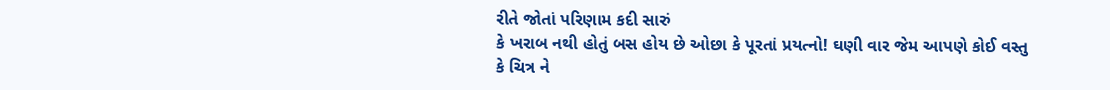રીતે જોતાં પરિણામ કદી સારું
કે ખરાબ નથી હોતું બસ હોય છે ઓછા કે પૂરતાં પ્રયત્નો! ઘણી વાર જેમ આપણે કોઈ વસ્તુ
કે ચિત્ર ને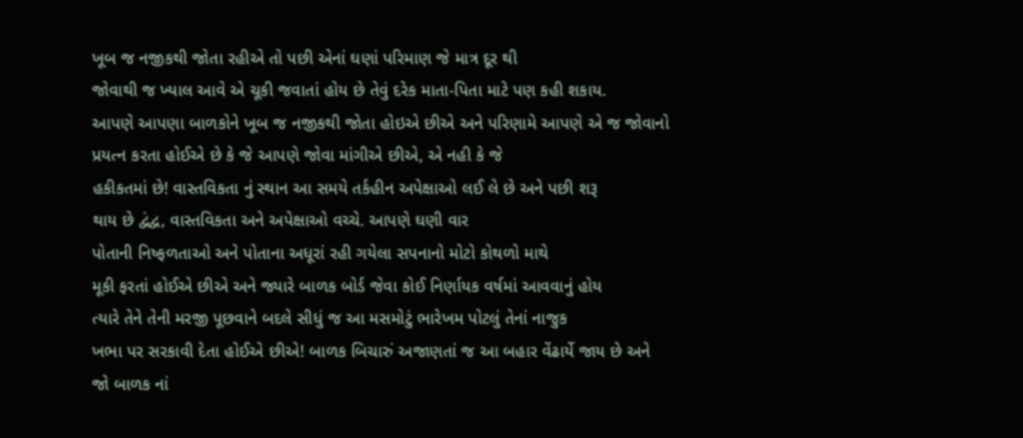ખૂબ જ નજીકથી જોતા રહીએ તો પછી એનાં ઘણાં પરિમાણ જે માત્ર દૂર થી
જોવાથી જ ખ્યાલ આવે એ ચૂકી જવાતાં હોય છે તેવું દરેક માતા-પિતા માટે પણ કહી શકાય.
આપણે આપણા બાળકોને ખૂબ જ નજીકથી જોતા હોઇએ છીએ અને પરિણામે આપણે એ જ જોવાનો
પ્રયત્ન કરતા હોઈએ છે કે જે આપણે જોવા માંગીએ છીએ, એ નહી કે જે
હકીકતમાં છે! વાસ્તવિકતા નું સ્થાન આ સમયે તર્કહીન અપેક્ષાઓ લઈ લે છે અને પછી શરૂ
થાય છે દ્વંદ્વ, વાસ્તવિકતા અને અપેક્ષાઓ વચ્ચે. આપણે ઘણી વાર
પોતાની નિષ્ફળતાઓ અને પોતાના અધૂરાં રહી ગયેલા સપનાનો મોટો કોથળો માથે
મૂકી ફરતાં હોઈએ છીએ અને જ્યારે બાળક બોર્ડ જેવા કોઈ નિર્ણાયક વર્ષમાં આવવાનું હોય
ત્યારે તેને તેની મરજી પૂછવાને બદલે સીધું જ આ મસમોટું ભારેખમ પોટલું તેનાં નાજુક
ખભા પર સરકાવી દેતા હોઈએ છીએ! બાળક બિચારું અજાણતાં જ આ બહાર વેંઢાર્યે જાય છે અને
જો બાળક નાં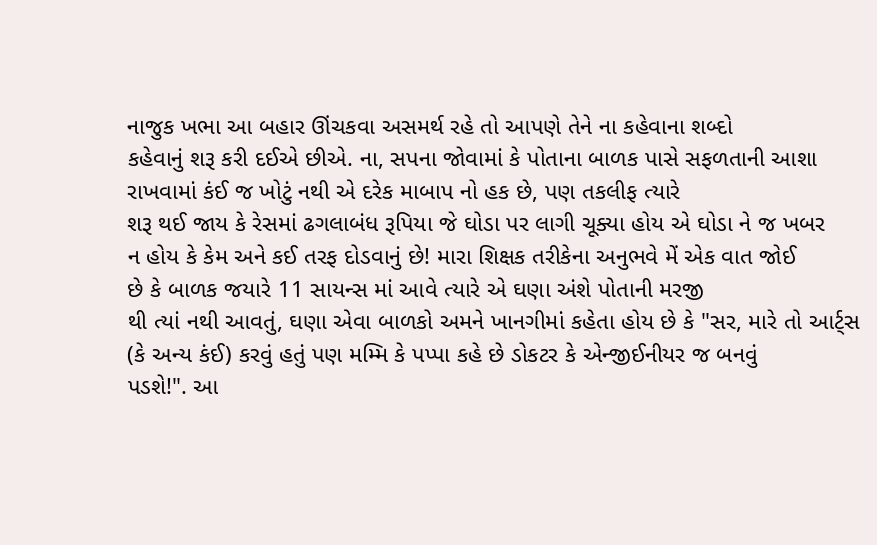નાજુક ખભા આ બહાર ઊંચકવા અસમર્થ રહે તો આપણે તેને ના કહેવાના શબ્દો
કહેવાનું શરૂ કરી દઈએ છીએ. ના, સપના જોવામાં કે પોતાના બાળક પાસે સફળતાની આશા
રાખવામાં કંઈ જ ખોટું નથી એ દરેક માબાપ નો હક છે, પણ તકલીફ ત્યારે
શરૂ થઈ જાય કે રેસમાં ઢગલાબંધ રૂપિયા જે ઘોડા પર લાગી ચૂક્યા હોય એ ઘોડા ને જ ખબર
ન હોય કે કેમ અને કઈ તરફ દોડવાનું છે! મારા શિક્ષક તરીકેના અનુભવે મેં એક વાત જોઈ
છે કે બાળક જયારે 11 સાયન્સ માં આવે ત્યારે એ ઘણા અંશે પોતાની મરજી
થી ત્યાં નથી આવતું, ઘણા એવા બાળકો અમને ખાનગીમાં કહેતા હોય છે કે "સર, મારે તો આર્ટ્સ
(કે અન્ય કંઈ) કરવું હતું પણ મમ્મિ કે પપ્પા કહે છે ડોકટર કે એન્જીઈનીયર જ બનવું
પડશે!". આ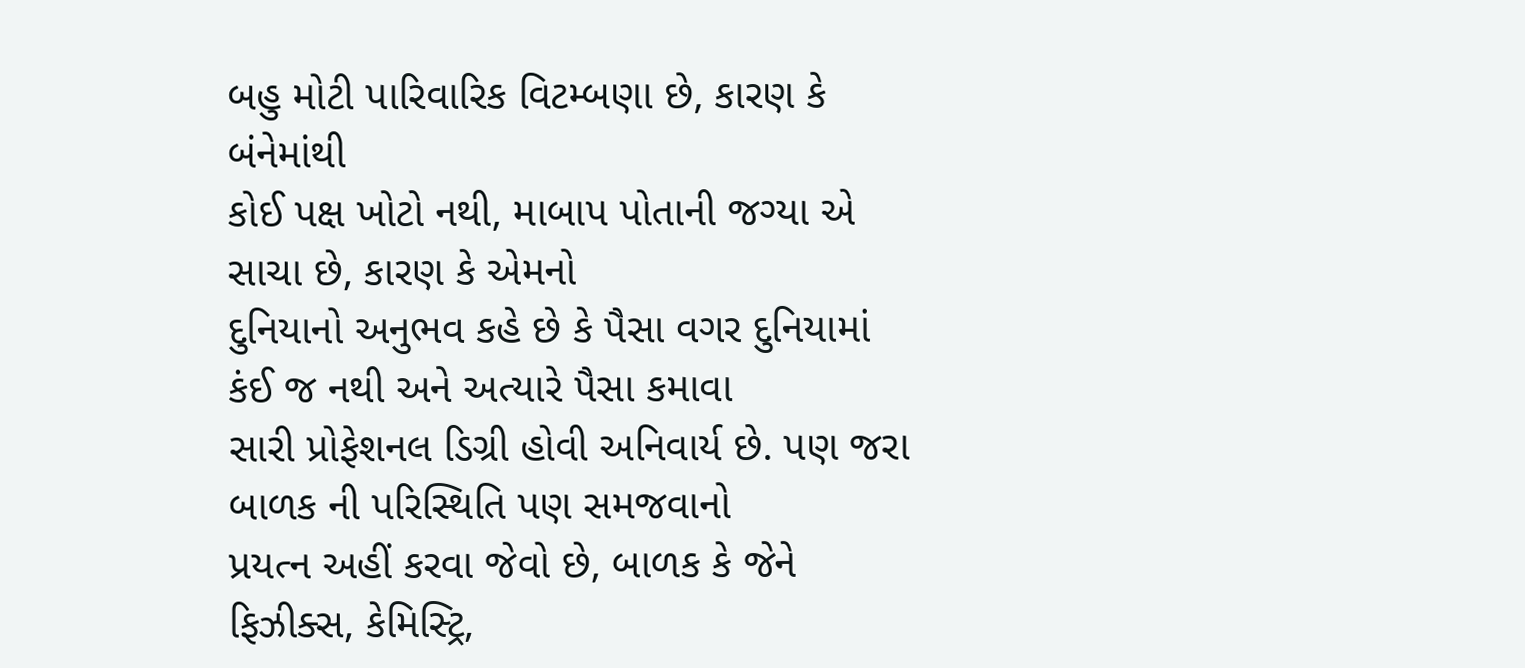બહુ મોટી પારિવારિક વિટમ્બણા છે, કારણ કે બંનેમાંથી
કોઈ પક્ષ ખોટો નથી, માબાપ પોતાની જગ્યા એ સાચા છે, કારણ કે એમનો
દુનિયાનો અનુભવ કહે છે કે પૈસા વગર દુનિયામાં કંઈ જ નથી અને અત્યારે પૈસા કમાવા
સારી પ્રોફેશનલ ડિગ્રી હોવી અનિવાર્ય છે. પણ જરા બાળક ની પરિસ્થિતિ પણ સમજવાનો
પ્રયત્ન અહીં કરવા જેવો છે, બાળક કે જેને ફિઝીક્સ, કેમિસ્ટ્રિ,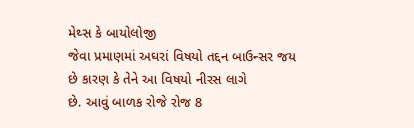મેથ્સ કે બાયોલોજી
જેવા પ્રમાણમાં અઘરાં વિષયો તદ્દન બાઉન્સર જય છે કારણ કે તેને આ વિષયો નીરસ લાગે
છે. આવું બાળક રોજે રોજ 8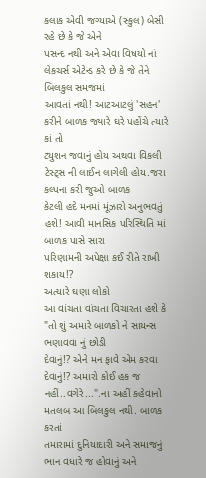કલાક એવી જગ્યાએ (સ્કુલ) બેસી રહે છે કે જે એને
પસન્દ નથી અને એવા વિષયો નાં લેકચર્સ એટેન્ડ કરે છે કે જે તેને બિલકુલ સમજમાં
આવતાં નથી! આટઆટલું 'સહન' કરીને બાળક જ્યારે ઘરે પહોંચે ત્યારે કાં તો
ટ્યુશન જવાનું હોય અથવા વિકલી ટેસ્ટ્સ ની લાઈન લાગેલી હોય.જરા કલ્પના કરી જુઓ બાળક
કેટલી હદે મનમાં મૂંઝારો અનુભવતું હશે! આવી માનસિક પરિસ્થિતિ માં બાળક પાસે સારા
પરિણામની અપેક્ષા કઈ રીતે રાખી શકાય!?
અત્યારે ઘણા લોકો
આ વાંચતા વાંચતા વિચારતા હશે કે
"તો શું અમારે બાળકો ને સાયન્સ ભણાવવા નું છોડી
દેવાનું!? એને મન ફાવે એમ કરવા દેવાનું!? અમારો કોઈ હક જ
નહીં..વગેરે...".ના અહીં કહેવાનો મતલબ આ બિલકુલ નથી. બાળક કરતાં
તમારામાં દુનિયાદારી અને સમાજનું ભાન વધારે જ હોવાનું અને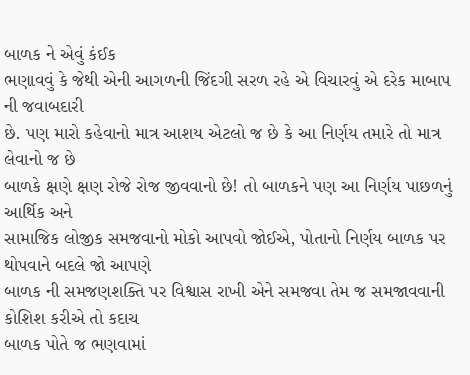બાળક ને એવું કંઈક
ભણાવવું કે જેથી એની આગળની જિંદગી સરળ રહે એ વિચારવું એ દરેક માબાપ ની જવાબદારી
છે. પણ મારો કહેવાનો માત્ર આશય એટલો જ છે કે આ નિર્ણય તમારે તો માત્ર લેવાનો જ છે
બાળકે ક્ષણે ક્ષણ રોજે રોજ જીવવાનો છે! તો બાળકને પણ આ નિર્ણય પાછળનું આર્થિક અને
સામાજિક લોજીક સમજવાનો મોકો આપવો જોઈએ, પોતાનો નિર્ણય બાળક પર થોપવાને બદલે જો આપણે
બાળક ની સમજણશક્તિ પર વિશ્વાસ રાખી એને સમજવા તેમ જ સમજાવવાની કોશિશ કરીએ તો કદાચ
બાળક પોતે જ ભણવામાં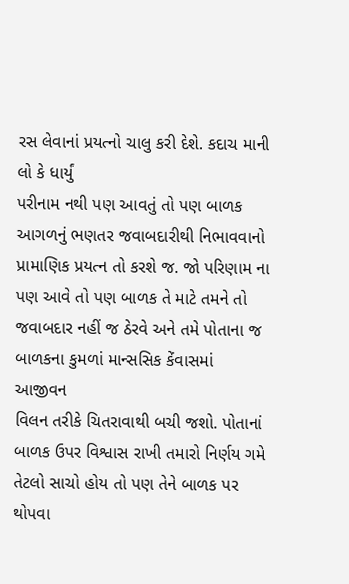રસ લેવાનાં પ્રયત્નો ચાલુ કરી દેશે. કદાચ માની લો કે ધાર્યું
પરીનામ નથી પણ આવતું તો પણ બાળક આગળનું ભણતર જવાબદારીથી નિભાવવાનો
પ્રામાણિક પ્રયત્ન તો કરશે જ. જો પરિણામ ના પણ આવે તો પણ બાળક તે માટે તમને તો
જવાબદાર નહીં જ ઠેરવે અને તમે પોતાના જ બાળકના કુમળાં માન્સસિક કેંવાસમાં આજીવન
વિલન તરીકે ચિતરાવાથી બચી જશો. પોતાનાં બાળક ઉપર વિશ્વાસ રાખી તમારો નિર્ણય ગમે
તેટલો સાચો હોય તો પણ તેને બાળક પર થોપવા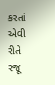કરતાં એવી રીતે રજૂ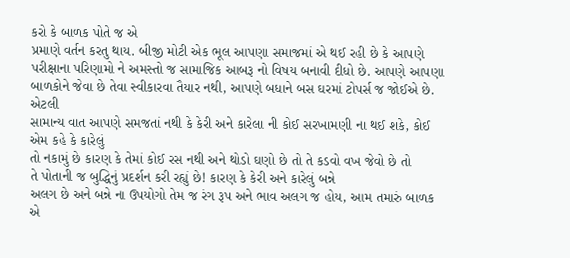કરો કે બાળક પોતે જ એ
પ્રમાણે વર્તન કરતુ થાય. બીજી મોટી એક ભૂલ આપણા સમાજમાં એ થઈ રહી છે કે આપણે
પરીક્ષાના પરિણામો ને અમસ્તો જ સામાજિક આબરૂ નો વિષય બનાવી દીધો છે. આપણે આપણા
બાળકોને જેવા છે તેવા સ્વીકારવા તૈયાર નથી, આપણે બધાને બસ ઘરમાં ટોપર્સ જ જોઈએ છે. એટલી
સામાન્ય વાત આપણે સમજતાં નથી કે કેરી અને કારેલા ની કોઈ સરખામણી ના થઈ શકે, કોઈ એમ કહે કે કારેલું
તો નકામું છે કારણ કે તેમાં કોઈ રસ નથી અને થોડો ઘણો છે તો તે કડવો વખ જેવો છે તો
તે પોતાની જ બુદ્ધિનું પ્રદર્શન કરી રહ્યું છે! કારણ કે કેરી અને કારેલું બન્ને
અલગ છે અને બન્ને ના ઉપયોગો તેમ જ રંગ રૂપ અને ભાવ અલગ જ હોય, આમ તમારું બાળક એ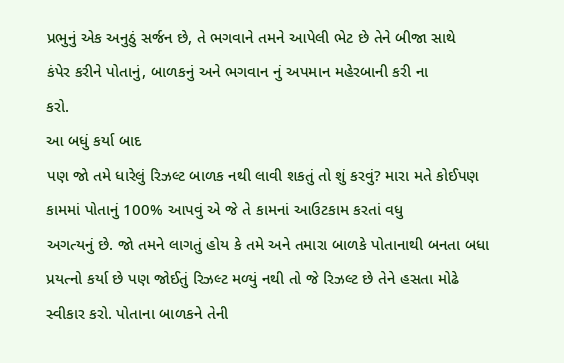પ્રભુનું એક અનુઠું સર્જન છે, તે ભગવાને તમને આપેલી ભેટ છે તેને બીજા સાથે
કંપેર કરીને પોતાનું, બાળકનું અને ભગવાન નું અપમાન મહેરબાની કરી ના
કરો.
આ બધું કર્યા બાદ
પણ જો તમે ધારેલું રિઝલ્ટ બાળક નથી લાવી શકતું તો શું કરવું? મારા મતે કોઈપણ
કામમાં પોતાનું 100% આપવું એ જે તે કામનાં આઉટકામ કરતાં વધુ
અગત્યનું છે. જો તમને લાગતું હોય કે તમે અને તમારા બાળકે પોતાનાથી બનતા બધા
પ્રયત્નો કર્યા છે પણ જોઈતું રિઝલ્ટ મળ્યું નથી તો જે રિઝલ્ટ છે તેને હસતા મોઢે
સ્વીકાર કરો. પોતાના બાળકને તેની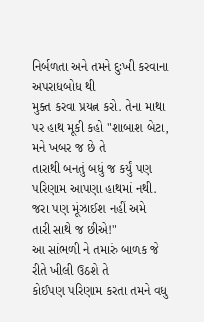નિર્બળતા અને તમને દુઃખી કરવાના અપરાધબોધ થી
મુક્ત કરવા પ્રયત્ન કરો. તેના માથા પર હાથ મૂકી કહો "શાબાશ બેટા, મને ખબર જ છે તે
તારાથી બનતું બધું જ કર્યું પણ પરિણામ આપણા હાથમાં નથી. જરા પણ મૂંઝાઈશ નહીં અમે
તારી સાથે જ છીએ!"
આ સાંભળી ને તમારું બાળક જે રીતે ખીલી ઉઠશે તે
કોઈપણ પરિણામ કરતા તમને વધુ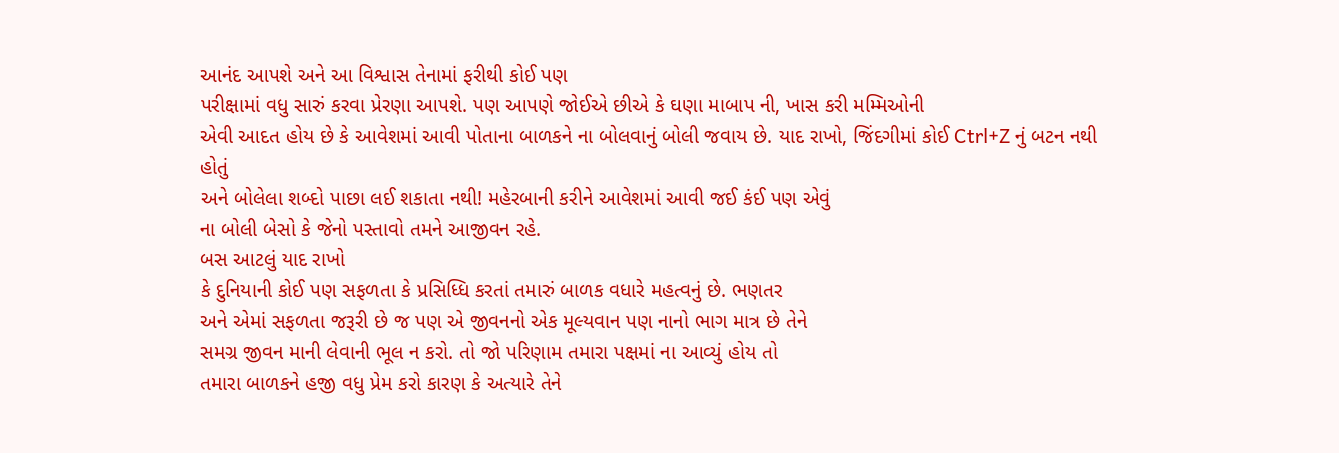આનંદ આપશે અને આ વિશ્વાસ તેનામાં ફરીથી કોઈ પણ
પરીક્ષામાં વધુ સારું કરવા પ્રેરણા આપશે. પણ આપણે જોઈએ છીએ કે ઘણા માબાપ ની, ખાસ કરી મમ્મિઓની
એવી આદત હોય છે કે આવેશમાં આવી પોતાના બાળકને ના બોલવાનું બોલી જવાય છે. યાદ રાખો, જિંદગીમાં કોઈ Ctrl+Z નું બટન નથી હોતું
અને બોલેલા શબ્દો પાછા લઈ શકાતા નથી! મહેરબાની કરીને આવેશમાં આવી જઈ કંઈ પણ એવું
ના બોલી બેસો કે જેનો પસ્તાવો તમને આજીવન રહે.
બસ આટલું યાદ રાખો
કે દુનિયાની કોઈ પણ સફળતા કે પ્રસિધ્ધિ કરતાં તમારું બાળક વધારે મહત્વનું છે. ભણતર
અને એમાં સફળતા જરૂરી છે જ પણ એ જીવનનો એક મૂલ્યવાન પણ નાનો ભાગ માત્ર છે તેને
સમગ્ર જીવન માની લેવાની ભૂલ ન કરો. તો જો પરિણામ તમારા પક્ષમાં ના આવ્યું હોય તો
તમારા બાળકને હજી વધુ પ્રેમ કરો કારણ કે અત્યારે તેને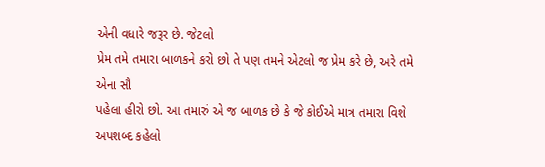એની વધારે જરૂર છે. જેટલો
પ્રેમ તમે તમારા બાળકને કરો છો તે પણ તમને એટલો જ પ્રેમ કરે છે, અરે તમે એના સૌ
પહેલા હીરો છો. આ તમારું એ જ બાળક છે કે જે કોઈએ માત્ર તમારા વિશે અપશબ્દ કહેલો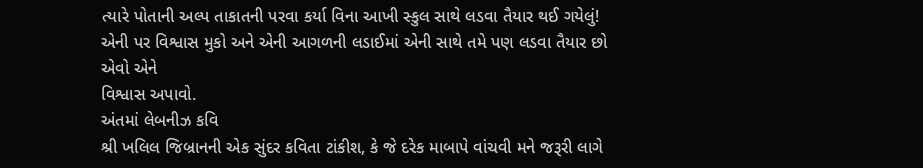ત્યારે પોતાની અલ્પ તાકાતની પરવા કર્યા વિના આખી સ્કુલ સાથે લડવા તૈયાર થઈ ગયેલું!
એની પર વિશ્વાસ મુકો અને એની આગળની લડાઈમાં એની સાથે તમે પણ લડવા તૈયાર છો એવો એને
વિશ્વાસ અપાવો.
અંતમાં લેબનીઝ કવિ
શ્રી ખલિલ જિબ્રાનની એક સુંદર કવિતા ટાંકીશ, કે જે દરેક માબાપે વાંચવી મને જરૂરી લાગે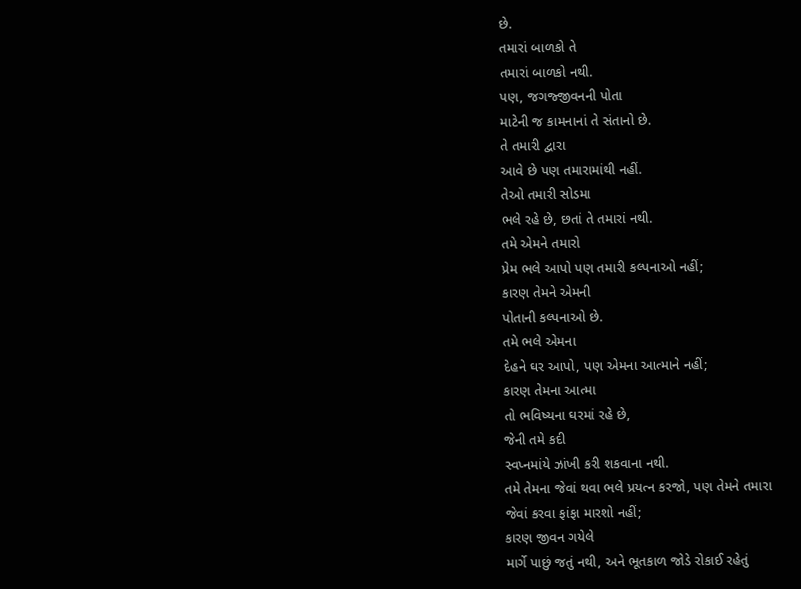છે.
તમારાં બાળકો તે
તમારાં બાળકો નથી.
પણ, જગજ્જીવનની પોતા
માટેની જ કામનાનાં તે સંતાનો છે.
તે તમારી દ્વારા
આવે છે પણ તમારામાંથી નહીં.
તેઓ તમારી સોડમા
ભલે રહે છે, છતાં તે તમારાં નથી.
તમે એમને તમારો
પ્રેમ ભલે આપો પણ તમારી કલ્પનાઓ નહીં;
કારણ તેમને એમની
પોતાની કલ્પનાઓ છે.
તમે ભલે એમના
દેહને ઘર આપો, પણ એમના આત્માને નહીં;
કારણ તેમના આત્મા
તો ભવિષ્યના ઘરમાં રહે છે,
જેની તમે કદી
સ્વપ્નમાંયે ઝાંખી કરી શકવાના નથી.
તમે તેમના જેવાં થવા ભલે પ્રયત્ન કરજો, પણ તેમને તમારા
જેવાં કરવા ફાંફા મારશો નહીં;
કારણ જીવન ગયેલે
માર્ગે પાછું જતું નથી, અને ભૂતકાળ જોડે રોકાઈ રહેતું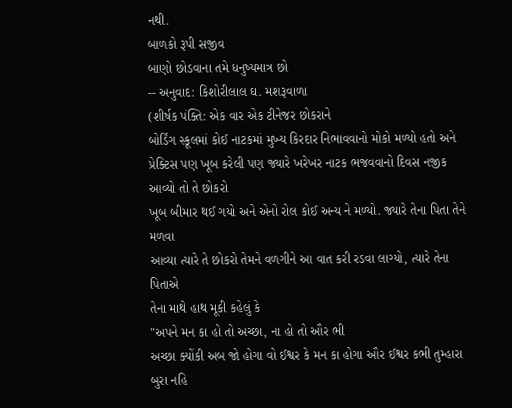નથી.
બાળકો રૂપી સજીવ
બાણો છોડવાના તમે ધનુષ્યમાત્ર છો
-- અનુવાદ: કિશોરીલાલ ઘ. મશરૂવાળા
(શીર્ષક પંક્તિ: એક વાર એક ટીનેજર છોકરાને
બોર્ડિંગ સ્કૂલમાં કોઈ નાટકમાં મુખ્ય કિરદાર નિભાવવાનો મોકો મળ્યો હતો અને
પ્રેક્ટિસ પણ ખૂબ કરેલી પણ જ્યારે ખરેખર નાટક ભજવવાનો દિવસ નજીક આવ્યો તો તે છોકરો
ખૂબ બીમાર થઈ ગયો અને એનો રોલ કોઈ અન્ય ને મળ્યો. જ્યારે તેના પિતા તેને મળવા
આવ્યા ત્યારે તે છોકરો તેમને વળગીને આ વાત કરી રડવા લાગ્યો, ત્યારે તેના પિતાએ
તેના માથે હાથ મૂકી કહેલું કે
"અપને મન કા હો તો અચ્છા, ના હો તો ઔર ભી
અચ્છા ક્યોંકી અબ જો હોગા વો ઈશ્વર કે મન કા હોગા ઔર ઈશ્વર કભી તુમ્હારા બુરા નહિ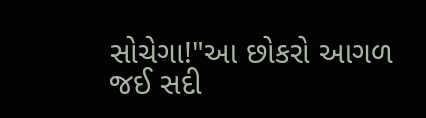સોચેગા!"આ છોકરો આગળ જઈ સદી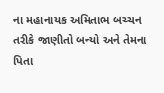ના મહાનાયક અમિતાભ બચ્ચન
તરીકે જાણીતો બન્યો અને તેમના પિતા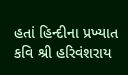હતાં હિન્દીના પ્રખ્યાત કવિ શ્રી હરિવંશરાય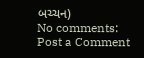બચ્ચન)
No comments:
Post a Comment